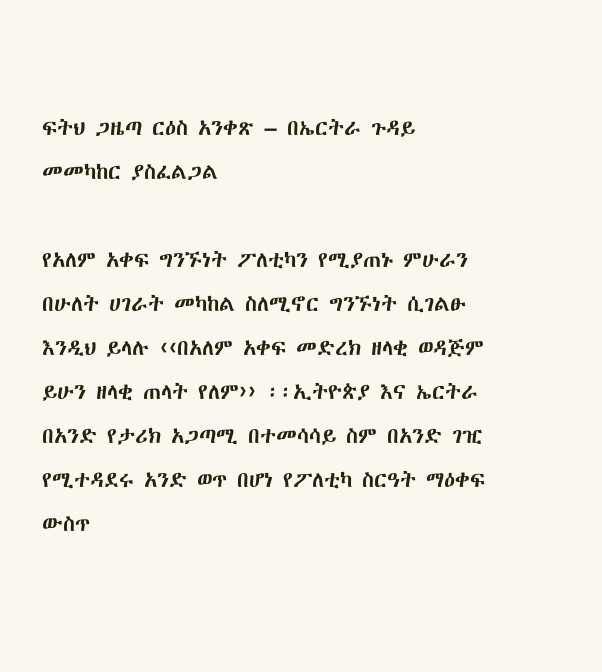ፍትህ ጋዜጣ ርዕስ አንቀጽ – በኤርትራ ጉዳይ መመካከር ያስፈልጋል

የአለም አቀፍ ግንኙነት ፖለቲካን የሚያጠኑ ምሁራን በሁለት ሀገራት መካከል ስለሚኖር ግንኙነት ሲገልፁ እንዲህ ይላሉ ‹‹በአለም አቀፍ መድረክ ዘላቂ ወዳጅም ይሁን ዘላቂ ጠላት የለም›› ፡፡ኢትዮጵያ እና ኤርትራ በአንድ የታሪክ አጋጣሚ በተመሳሳይ ስም በአንድ ገዢ የሚተዳደሩ አንድ ወጥ በሆነ የፖለቲካ ስርዓት ማዕቀፍ ውስጥ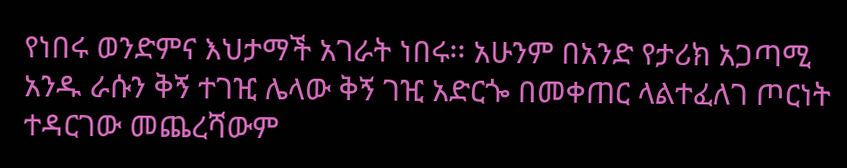የነበሩ ወንድምና እህታማች አገራት ነበሩ፡፡ አሁንም በአንድ የታሪክ አጋጣሚ አንዱ ራሱን ቅኝ ተገዢ ሌላው ቅኝ ገዢ አድርጐ በመቀጠር ላልተፈለገ ጦርነት ተዳርገው መጨረሻውም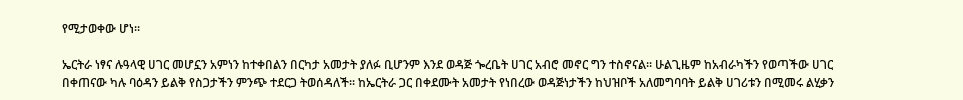የሚታወቀው ሆነ፡፡

ኤርትራ ነፃና ሉዓላዊ ሀገር መሆኗን አምነን ከተቀበልን በርካታ አመታት ያለፉ ቢሆንም እንደ ወዳጅ ጐረቤት ሀገር አብሮ መኖር ግን ተስኖናል፡፡ ሁልጊዜም ከአብራካችን የወጣችው ሀገር በቀጠናው ካሉ ባዕዳን ይልቅ የስጋታችን ምንጭ ተደርጋ ትወሰዳለች፡፡ ከኤርትራ ጋር በቀደሙት አመታት የነበረው ወዳጅነታችን ከህዝቦች አለመግባባት ይልቅ ሀገሪቱን በሚመሩ ልሂቃን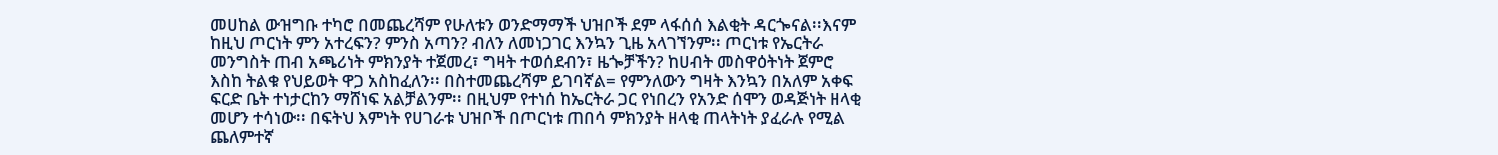መሀከል ውዝግቡ ተካሮ በመጨረሻም የሁለቱን ወንድማማች ህዝቦች ደም ላፋሰሰ እልቂት ዳርጐናል፡፡እናም ከዚህ ጦርነት ምን አተረፍን? ምንስ አጣን? ብለን ለመነጋገር እንኳን ጊዜ አላገኘንም፡፡ ጦርነቱ የኤርትራ መንግስት ጠብ አጫሪነት ምክንያት ተጀመረ፣ ግዛት ተወሰደብን፣ ዜጐቻችን? ከሀብት መስዋዕትነት ጀምሮ እስከ ትልቁ የህይወት ዋጋ አስከፈለን፡፡ በስተመጨረሻም ይገባኛል= የምንለውን ግዛት እንኳን በአለም አቀፍ ፍርድ ቤት ተነታርከን ማሸነፍ አልቻልንም፡፡ በዚህም የተነሰ ከኤርትራ ጋር የነበረን የአንድ ሰሞን ወዳጅነት ዘላቂ መሆን ተሳነው፡፡ በፍትህ እምነት የሀገራቱ ህዝቦች በጦርነቱ ጠበሳ ምክንያት ዘላቂ ጠላትነት ያፈራሉ የሚል ጨለምተኛ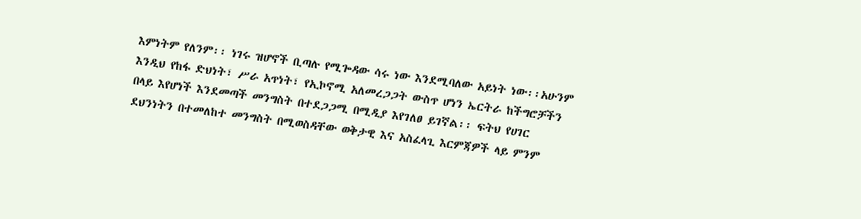እምነትም የለንም፡፡ ነገሩ ዝሆኖች ቢጣሉ የሚጐዳው ሳሩ ነው እንደሚባለው አይነት ነው፡፡አሁንም እንዲህ የከፋ ድህነት፣ ሥራ አጥነት፣ የኢኮኖሚ አለመረጋጋት ውስጥ ሆነን ኤርትራ ከችግሮቻችን በላይ እየሆነች እንደመጣች መንግስት በተደጋጋሚ በሚዲያ እየገለፀ ይገኛል፡፡ ፍትህ የሀገር ደህንነትን በተመለከተ መንግስት በሚወስዳቸው ወቅታዊ እና አስፈላጊ እርምጃዎች ላይ ምንም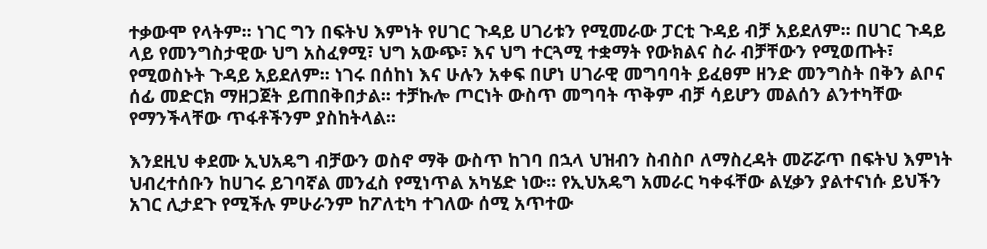ተቃውሞ የላትም፡፡ ነገር ግን በፍትህ እምነት የሀገር ጉዳይ ሀገሪቱን የሚመራው ፓርቲ ጉዳይ ብቻ አይደለም፡፡ በሀገር ጉዳይ ላይ የመንግስታዊው ህግ አስፈፃሚ፣ ህግ አውጭ፣ እና ህግ ተርጓሚ ተቋማት የውክልና ስራ ብቻቸውን የሚወጡት፣ የሚወስኑት ጉዳይ አይደለም፡፡ ነገሩ በሰከነ እና ሁሉን አቀፍ በሆነ ሀገራዊ መግባባት ይፈፀም ዘንድ መንግስት በቅን ልቦና ሰፊ መድርክ ማዘጋጀት ይጠበቅበታል፡፡ ተቻኩሎ ጦርነት ውስጥ መግባት ጥቅም ብቻ ሳይሆን መልሰን ልንተካቸው የማንችላቸው ጥፋቶችንም ያስከትላል፡፡

እንደዚህ ቀደሙ ኢህአዴግ ብቻውን ወስኖ ማቅ ውስጥ ከገባ በኋላ ህዝብን ስብስቦ ለማስረዳት መሯሯጥ በፍትህ እምነት ህብረተሰቡን ከሀገሩ ይገባኛል መንፈስ የሚነጥል አካሄድ ነው፡፡ የኢህአዴግ አመራር ካቀፋቸው ልሂቃን ያልተናነሱ ይህችን አገር ሊታደጉ የሚችሉ ምሁራንም ከፖለቲካ ተገለው ሰሚ አጥተው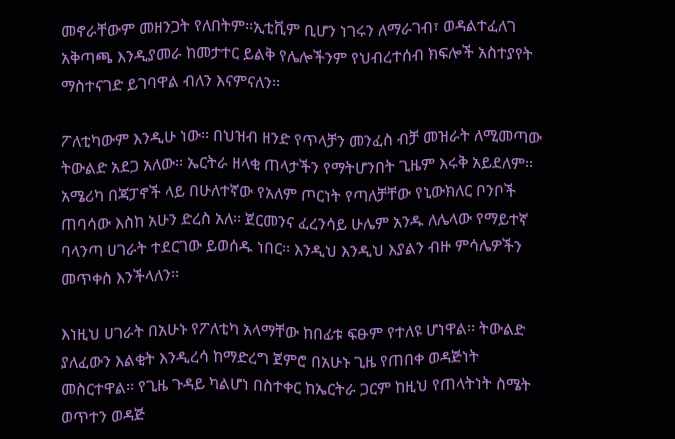መኖራቸውም መዘንጋት የለበትም፡፡ኢቲቪም ቢሆን ነገሩን ለማራገብ፣ ወዳልተፈለገ አቅጣጫ እንዲያመራ ከመታተር ይልቅ የሌሎችንም የህብረተሰብ ክፍሎች አስተያየት ማስተናገድ ይገባዋል ብለን እናምናለን፡፡

ፖለቲካውም እንዲሁ ነው፡፡ በህዝብ ዘንድ የጥላቻን መንፈስ ብቻ መዝራት ለሚመጣው ትውልድ አደጋ አለው፡፡ ኤርትራ ዘላቂ ጠላታችን የማትሆንበት ጊዜም እሩቅ አይደለም፡፡ አሜሪካ በጃፓኖች ላይ በሁለተኛው የአለም ጦርነት የጣለቻቸው የኒውክለር ቦንቦች ጠባሳው እስከ አሁን ድረስ አለ፡፡ ጀርመንና ፈረንሳይ ሁሌም አንዱ ለሌላው የማይተኛ ባላንጣ ሀገራት ተደርገው ይወሰዱ ነበር፡፡ እንዲህ እንዲህ እያልን ብዙ ምሳሌዎችን መጥቀስ እንችላለን፡፡

እነዚህ ሀገራት በአሁኑ የፖለቲካ አላማቸው ከበፊቱ ፍፁም የተለዩ ሆነዋል፡፡ ትውልድ ያለፈውን እልቂት እንዲረሳ ከማድረግ ጀምሮ በአሁኑ ጊዜ የጠበቀ ወዳጅነት መስርተዋል፡፡ የጊዜ ጉዳይ ካልሆነ በስተቀር ከኤርትራ ጋርም ከዚህ የጠላትነት ስሜት ወጥተን ወዳጅ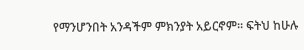የማንሆንበት አንዳችም ምክንያት አይርኖም፡፡ ፍትህ ከሁሉ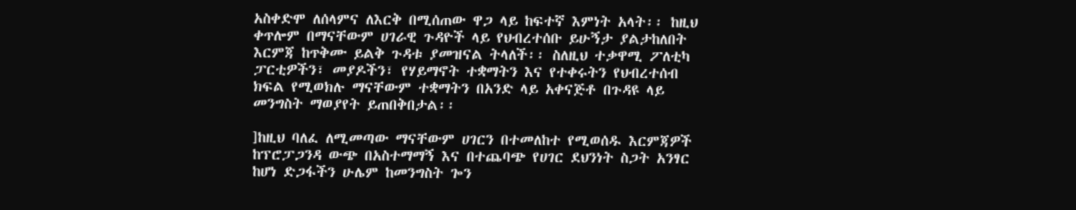አስቀድሞ ለሰላምና ለእርቅ በሚሰጠው ዋጋ ላይ ከፍተኛ እምነት አላት፡፡ ከዚህ ቀጥሎም በማናቸውም ሀገራዊ ጉዳዮች ላይ የህብረተሰቡ ይሁኝታ ያልታከለበት እርምጃ ከጥቅሙ ይልቅ ጉዳቱ ያመዝናል ትላለች፡፡ ስለዚህ ተቃዋሚ ፖለቲካ ፓርቲዎችን፣ መያዶችን፣ የሃይማኖት ተቋማትን እና የተቀሩትን የህብረተሰብ ክፍል የሚወክሉ ማናቸውም ተቋማትን በአንድ ላይ አቀናጅቶ በጉዳዩ ላይ መንግስት ማወያየት ይጠበቅበታል፡፡

]ከዚህ ባለፈ ለሚመጣው ማናቸውም ሀገርን በተመለከተ የሚወሰዱ እርምጃዎች ከፕሮፓጋንዳ ውጭ በአስተማማኝ እና በተጨባጭ የሀገር ደህንነት ስጋት አንፃር ከሆነ ድጋፋችን ሁሌም ከመንግስት ጐን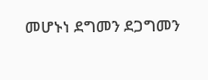መሆኑነ ደግመን ደጋግመን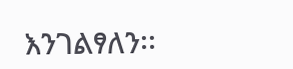እንገልፃለን፡፡